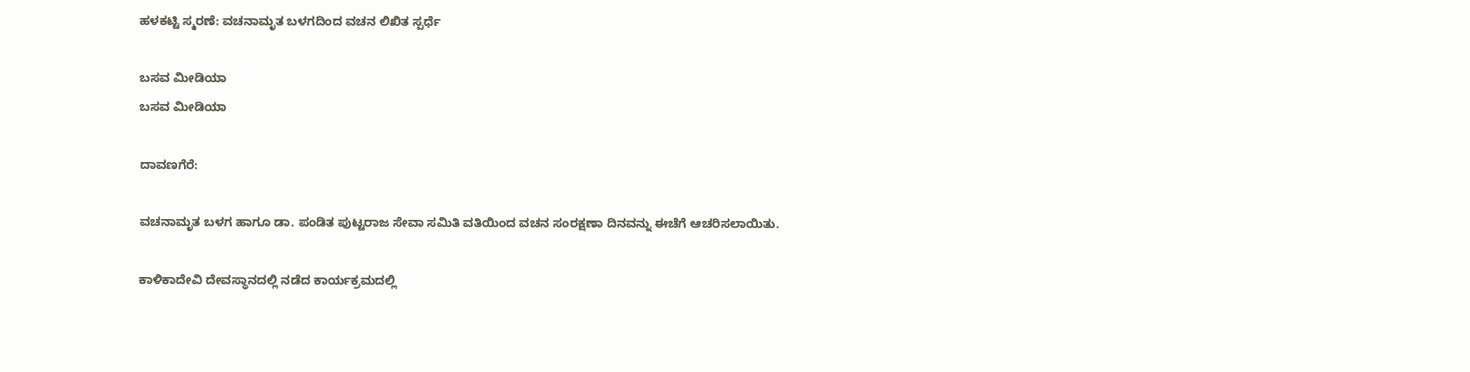ಹಳಕಟ್ಟಿ ಸ್ಮರಣೆ: ವಚನಾಮೃತ ಬಳಗದಿಂದ ವಚನ ಲಿಖಿತ ಸ್ಪರ್ಧೆ

ಬಸವ ಮೀಡಿಯಾ
ಬಸವ ಮೀಡಿಯಾ

ದಾವಣಗೆರೆ:

ವಚನಾಮೃತ ಬಳಗ ಹಾಗೂ ಡಾ. ಪಂಡಿತ ಪುಟ್ಟರಾಜ ಸೇವಾ ಸಮಿತಿ ವತಿಯಿಂದ ವಚನ ಸಂರಕ್ಷಣಾ ದಿನವನ್ನು ಈಚೆಗೆ ಆಚರಿಸಲಾಯಿತು.

ಕಾಳಿಕಾದೇವಿ ದೇವಸ್ಥಾನದಲ್ಲಿ ನಡೆದ ಕಾರ್ಯಕ್ರಮದಲ್ಲಿ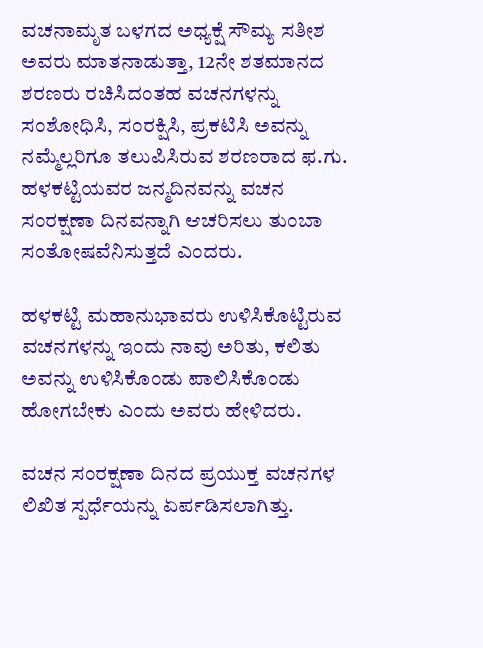ವಚನಾಮೃತ ಬಳಗದ ಅಧ್ಯಕ್ಷೆ ಸೌಮ್ಯ ಸತೀಶ ಅವರು ಮಾತನಾಡುತ್ತಾ, 12ನೇ ಶತಮಾನದ ಶರಣರು ರಚಿಸಿದಂತಹ ವಚನಗಳನ್ನು ಸಂಶೋಧಿಸಿ, ಸಂರಕ್ಷಿಸಿ, ಪ್ರಕಟಿಸಿ ಅವನ್ನು ನಮ್ಮೆಲ್ಲರಿಗೂ ತಲುಪಿಸಿರುವ ಶರಣರಾದ ಫ.ಗು. ಹಳಕಟ್ಟಿಯವರ ಜನ್ಮದಿನವನ್ನು ವಚನ ಸಂರಕ್ಷಣಾ ದಿನವನ್ನಾಗಿ ಆಚರಿಸಲು ತುಂಬಾ ಸಂತೋಷವೆನಿಸುತ್ತದೆ ಎಂದರು.

ಹಳಕಟ್ಟಿ ಮಹಾನುಭಾವರು ಉಳಿಸಿಕೊಟ್ಟಿರುವ ವಚನಗಳನ್ನು ಇಂದು ನಾವು ಅರಿತು, ಕಲಿತು ಅವನ್ನು ಉಳಿಸಿಕೊಂಡು ಪಾಲಿಸಿಕೊಂಡು ಹೋಗಬೇಕು ಎಂದು ಅವರು ಹೇಳಿದರು.

ವಚನ ಸಂರಕ್ಷಣಾ ದಿನದ ಪ್ರಯುಕ್ತ ವಚನಗಳ ಲಿಖಿತ ಸ್ಪರ್ಧೆಯನ್ನು ಏರ್ಪಡಿಸಲಾಗಿತ್ತು.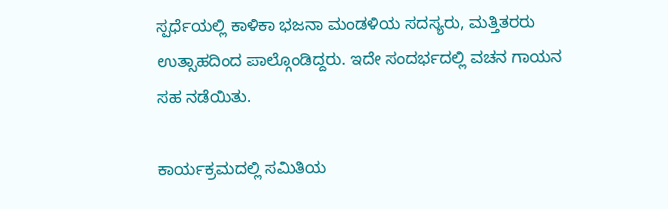ಸ್ಪರ್ಧೆಯಲ್ಲಿ ಕಾಳಿಕಾ ಭಜನಾ ಮಂಡಳಿಯ ಸದಸ್ಯರು, ಮತ್ತಿತರರು ಉತ್ಸಾಹದಿಂದ ಪಾಲ್ಗೊಂಡಿದ್ದರು. ಇದೇ ಸಂದರ್ಭದಲ್ಲಿ ವಚನ ಗಾಯನ ಸಹ ನಡೆಯಿತು.

ಕಾರ್ಯಕ್ರಮದಲ್ಲಿ ಸಮಿತಿಯ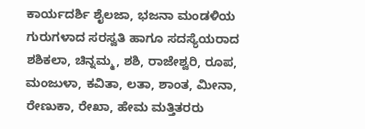ಕಾರ್ಯದರ್ಶಿ ಶೈಲಜಾ, ಭಜನಾ ಮಂಡಳಿಯ ಗುರುಗಳಾದ ಸರಸ್ವತಿ ಹಾಗೂ ಸದಸ್ಯೆಯರಾದ ಶಶಿಕಲಾ, ಚಿನ್ನಮ್ಮ, ಶಶಿ, ರಾಜೇಶ್ವರಿ, ರೂಪ, ಮಂಜುಳಾ, ಕವಿತಾ, ಲತಾ, ಶಾಂತ, ಮೀನಾ, ರೇಣುಕಾ, ರೇಖಾ, ಹೇಮ ಮತ್ತಿತರರು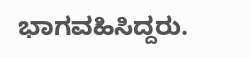ಭಾಗವಹಿಸಿದ್ದರು.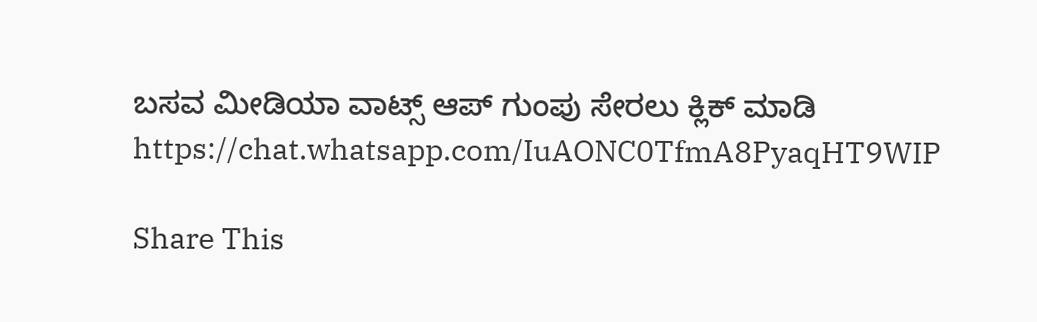ಬಸವ ಮೀಡಿಯಾ ವಾಟ್ಸ್ ಆಪ್ ಗುಂಪು ಸೇರಲು ಕ್ಲಿಕ್ ಮಾಡಿ
https://chat.whatsapp.com/IuAONC0TfmA8PyaqHT9WIP

Share This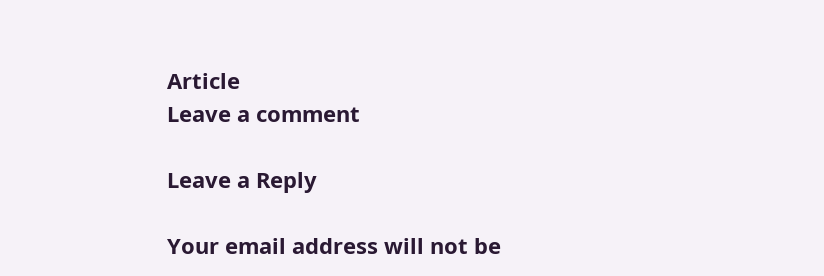Article
Leave a comment

Leave a Reply

Your email address will not be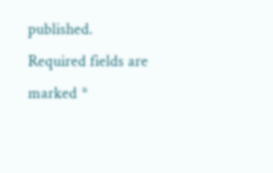published. Required fields are marked *